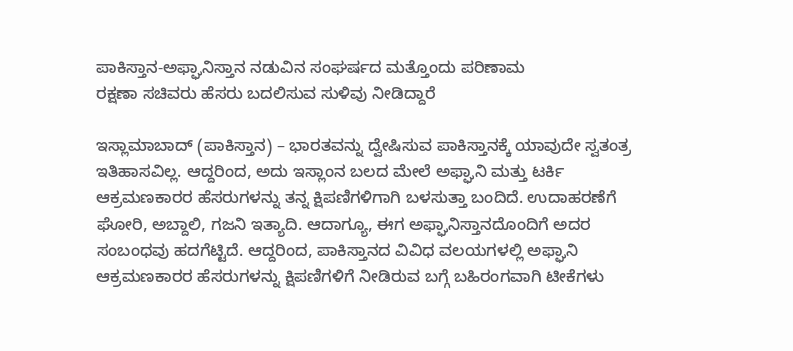ಪಾಕಿಸ್ತಾನ-ಅಫ್ಘಾನಿಸ್ತಾನ ನಡುವಿನ ಸಂಘರ್ಷದ ಮತ್ತೊಂದು ಪರಿಣಾಮ
ರಕ್ಷಣಾ ಸಚಿವರು ಹೆಸರು ಬದಲಿಸುವ ಸುಳಿವು ನೀಡಿದ್ದಾರೆ

ಇಸ್ಲಾಮಾಬಾದ್ (ಪಾಕಿಸ್ತಾನ) – ಭಾರತವನ್ನು ದ್ವೇಷಿಸುವ ಪಾಕಿಸ್ತಾನಕ್ಕೆ ಯಾವುದೇ ಸ್ವತಂತ್ರ ಇತಿಹಾಸವಿಲ್ಲ. ಆದ್ದರಿಂದ, ಅದು ಇಸ್ಲಾಂನ ಬಲದ ಮೇಲೆ ಅಫ್ಘಾನಿ ಮತ್ತು ಟರ್ಕಿ ಆಕ್ರಮಣಕಾರರ ಹೆಸರುಗಳನ್ನು ತನ್ನ ಕ್ಷಿಪಣಿಗಳಿಗಾಗಿ ಬಳಸುತ್ತಾ ಬಂದಿದೆ. ಉದಾಹರಣೆಗೆ ಘೋರಿ, ಅಬ್ದಾಲಿ, ಗಜನಿ ಇತ್ಯಾದಿ. ಆದಾಗ್ಯೂ, ಈಗ ಅಫ್ಘಾನಿಸ್ತಾನದೊಂದಿಗೆ ಅದರ ಸಂಬಂಧವು ಹದಗೆಟ್ಟಿದೆ. ಆದ್ದರಿಂದ, ಪಾಕಿಸ್ತಾನದ ವಿವಿಧ ವಲಯಗಳಲ್ಲಿ ಅಫ್ಘಾನಿ ಆಕ್ರಮಣಕಾರರ ಹೆಸರುಗಳನ್ನು ಕ್ಷಿಪಣಿಗಳಿಗೆ ನೀಡಿರುವ ಬಗ್ಗೆ ಬಹಿರಂಗವಾಗಿ ಟೀಕೆಗಳು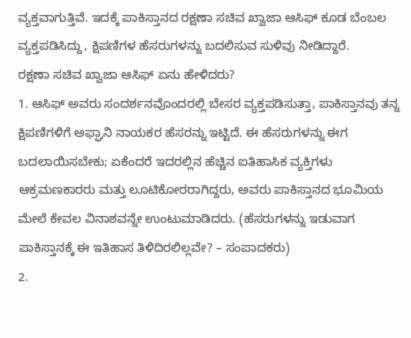ವ್ಯಕ್ತವಾಗುತ್ತಿವೆ. ಇದಕ್ಕೆ ಪಾಕಿಸ್ತಾನದ ರಕ್ಷಣಾ ಸಚಿವ ಖ್ವಾಜಾ ಆಸಿಫ್ ಕೂಡ ಬೆಂಬಲ ವ್ಯಕ್ತಪಡಿಸಿದ್ದು, ಕ್ಷಿಪಣಿಗಳ ಹೆಸರುಗಳನ್ನು ಬದಲಿಸುವ ಸುಳಿವು ನೀಡಿದ್ದಾರೆ.
ರಕ್ಷಣಾ ಸಚಿವ ಖ್ವಾಜಾ ಆಸಿಫ್ ಏನು ಹೇಳಿದರು?
1. ಆಸಿಫ್ ಅವರು ಸಂದರ್ಶನವೊಂದರಲ್ಲಿ ಬೇಸರ ವ್ಯಕ್ತಪಡಿಸುತ್ತಾ, ಪಾಕಿಸ್ತಾನವು ತನ್ನ ಕ್ಷಿಪಣಿಗಳಿಗೆ ಅಫ್ಘಾನಿ ನಾಯಕರ ಹೆಸರನ್ನು ಇಟ್ಟಿದೆ. ಈ ಹೆಸರುಗಳನ್ನು ಈಗ ಬದಲಾಯಿಸಬೇಕು; ಏಕೆಂದರೆ ಇದರಲ್ಲಿನ ಹೆಚ್ಚಿನ ಐತಿಹಾಸಿಕ ವ್ಯಕ್ತಿಗಳು ಆಕ್ರಮಣಕಾರರು ಮತ್ತು ಲೂಟಿಕೋರರಾಗಿದ್ದರು, ಅವರು ಪಾಕಿಸ್ತಾನದ ಭೂಮಿಯ ಮೇಲೆ ಕೇವಲ ವಿನಾಶವನ್ನೇ ಉಂಟುಮಾಡಿದರು. (ಹೆಸರುಗಳನ್ನು ಇಡುವಾಗ ಪಾಕಿಸ್ತಾನಕ್ಕೆ ಈ ಇತಿಹಾಸ ತಿಳಿದಿರಲಿಲ್ಲವೇ? – ಸಂಪಾದಕರು)
2.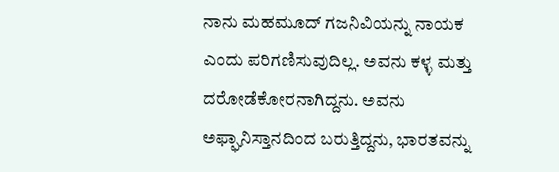ನಾನು ಮಹಮೂದ್ ಗಜನಿವಿಯನ್ನು ನಾಯಕ ಎಂದು ಪರಿಗಣಿಸುವುದಿಲ್ಲ. ಅವನು ಕಳ್ಳ ಮತ್ತು ದರೋಡೆಕೋರನಾಗಿದ್ದನು. ಅವನು ಅಫ್ಘಾನಿಸ್ತಾನದಿಂದ ಬರುತ್ತಿದ್ದನು, ಭಾರತವನ್ನು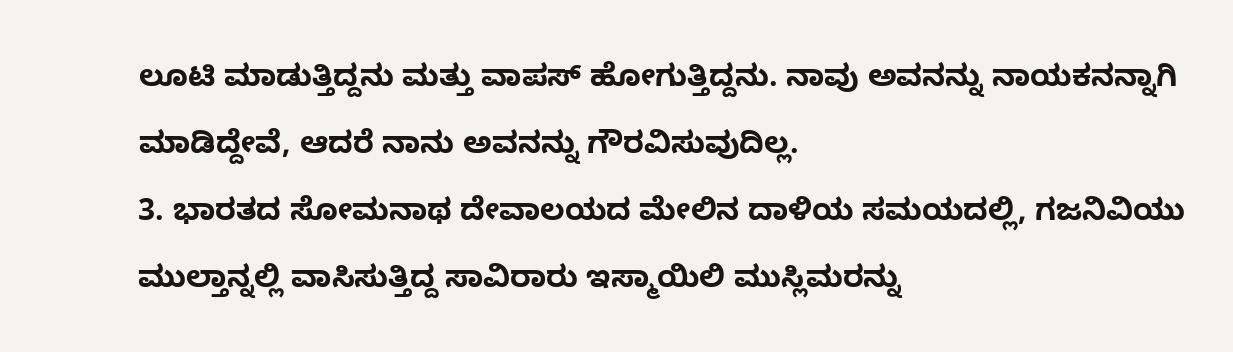ಲೂಟಿ ಮಾಡುತ್ತಿದ್ದನು ಮತ್ತು ವಾಪಸ್ ಹೋಗುತ್ತಿದ್ದನು. ನಾವು ಅವನನ್ನು ನಾಯಕನನ್ನಾಗಿ ಮಾಡಿದ್ದೇವೆ, ಆದರೆ ನಾನು ಅವನನ್ನು ಗೌರವಿಸುವುದಿಲ್ಲ.
3. ಭಾರತದ ಸೋಮನಾಥ ದೇವಾಲಯದ ಮೇಲಿನ ದಾಳಿಯ ಸಮಯದಲ್ಲಿ, ಗಜನಿವಿಯು ಮುಲ್ತಾನ್ನಲ್ಲಿ ವಾಸಿಸುತ್ತಿದ್ದ ಸಾವಿರಾರು ಇಸ್ಮಾಯಿಲಿ ಮುಸ್ಲಿಮರನ್ನು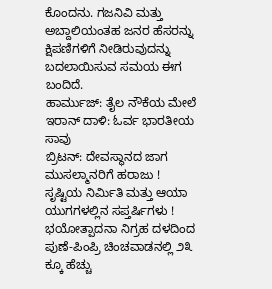ಕೊಂದನು. ಗಜನಿವಿ ಮತ್ತು ಅಬ್ದಾಲಿಯಂತಹ ಜನರ ಹೆಸರನ್ನು ಕ್ಷಿಪಣಿಗಳಿಗೆ ನೀಡಿರುವುದನ್ನು ಬದಲಾಯಿಸುವ ಸಮಯ ಈಗ ಬಂದಿದೆ.
ಹಾರ್ಮುಜ್: ತೈಲ ನೌಕೆಯ ಮೇಲೆ ಇರಾನ್ ದಾಳಿ: ಓರ್ವ ಭಾರತೀಯ ಸಾವು
ಬ್ರಿಟನ್: ದೇವಸ್ಥಾನದ ಜಾಗ ಮುಸಲ್ಮಾನರಿಗೆ ಹರಾಜು !
ಸೃಷ್ಟಿಯ ನಿರ್ಮಿತಿ ಮತ್ತು ಆಯಾ ಯುಗಗಳಲ್ಲಿನ ಸಪ್ತರ್ಷಿಗಳು !
ಭಯೋತ್ಪಾದನಾ ನಿಗ್ರಹ ದಳದಿಂದ ಪುಣೆ-ಪಿಂಪ್ರಿ ಚಿಂಚವಾಡನಲ್ಲಿ ೨೩ ಕ್ಕೂ ಹೆಚ್ಚು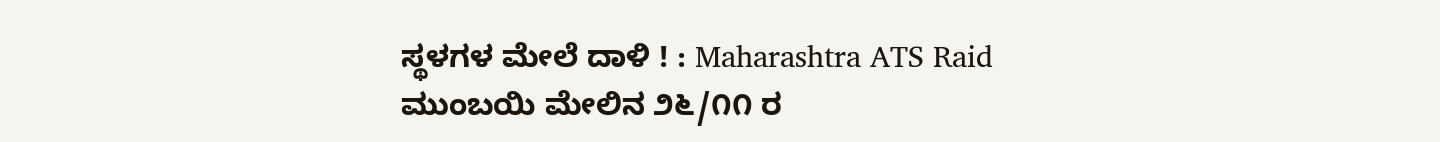ಸ್ಥಳಗಳ ಮೇಲೆ ದಾಳಿ ! : Maharashtra ATS Raid
ಮುಂಬಯಿ ಮೇಲಿನ ೨೬/೧೧ ರ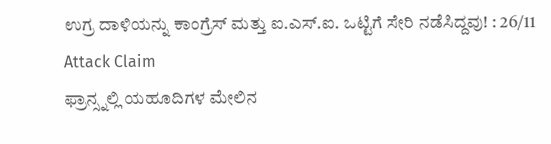ಉಗ್ರ ದಾಳಿಯನ್ನು ಕಾಂಗ್ರೆಸ್ ಮತ್ತು ಐ.ಎಸ್.ಐ. ಒಟ್ಟಿಗೆ ಸೇರಿ ನಡೆಸಿದ್ದವು! : 26/11 Attack Claim
ಫ್ರಾನ್ಸ್ನಲ್ಲಿ ಯಹೂದಿಗಳ ಮೇಲಿನ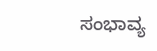ಸಂಭಾವ್ಯ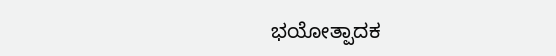ಭಯೋತ್ಪಾದಕ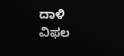ದಾಳಿ ವಿಫಲ